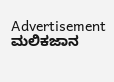Advertisement
ಮಲಿಕಜಾನ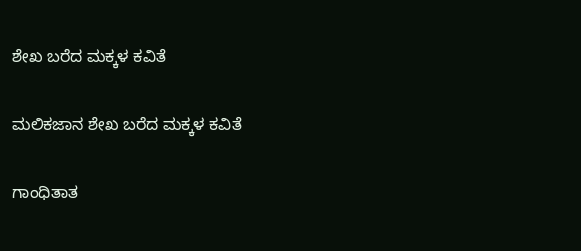ಶೇಖ ಬರೆದ ಮಕ್ಕಳ ಕವಿತೆ

ಮಲಿಕಜಾನ ಶೇಖ ಬರೆದ ಮಕ್ಕಳ ಕವಿತೆ

ಗಾಂಧಿತಾತ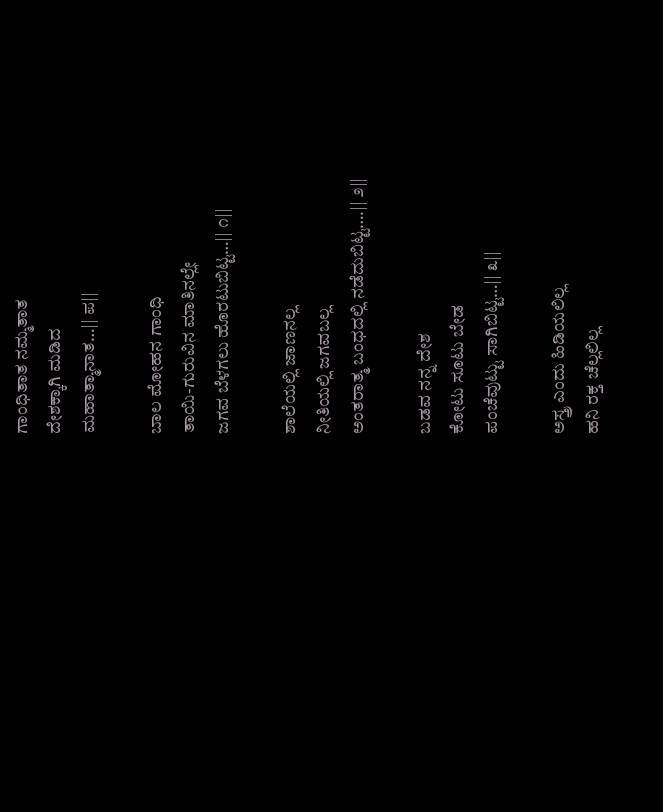ಗಾಂಧಿತಾತ ನಮ್ಮತಾತ
ದೇಶಕ್ಕಾಗಿ ಮಡಿದ
ಮಹಾತ್ಮಾನಾತ…|| ಪ||

ಬಾಲ ಮೋಹನ ಗಾಂಧಿ
ತಾಯಿ-ಗುರುವಿನ ಮಾತಿನಲ್ಲೇ
ಜಗವ ಬೆಳಗಲು ಹೊರಟುಬಿಟ್ಟ…|| ೧||

ಶಾಲೆಯಲ್ಲಿ ಜಾಣನಲ್ಲ
ನೀತಿಯಲ್ಲಿ ಜಗವಬಲ್ಲ
ಅಂತರಾತ್ಮ ಬಂಧದಲ್ಲಿ ನಡೆದುಬಿಟ್ಟ….|| ೨||

ಬಡವ ನನ್ನ ದೇಶ
ಕೋಟು ಸೂಟು ಬೇಡ
ಪಂಚೆವುಟ್ಟು ಸಾಗಿಬಿಟ್ಟ…|| ೩||

ಅಸ್ತ್ರ ಎಂದು ಹಿಡಿಯಲಿಲ್ಲ
ಹನಿ ರಕ್ತ ಚೆಲ್ಲಲಿಲ್ಲ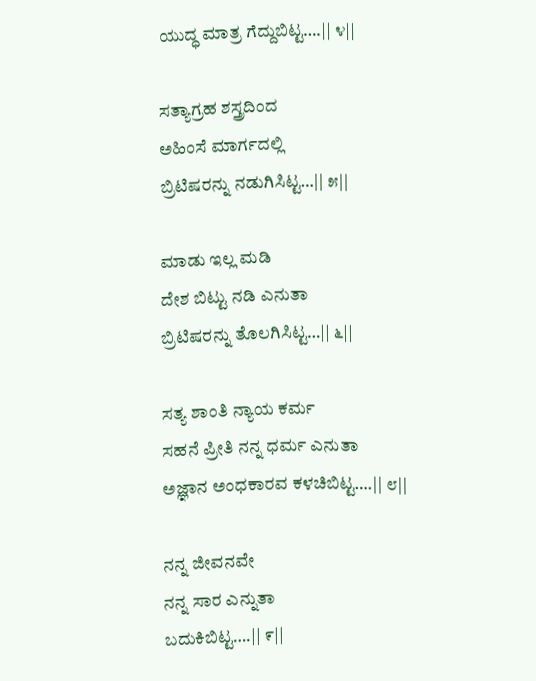ಯುದ್ಧ ಮಾತ್ರ ಗೆದ್ದುಬಿಟ್ಟ….|| ೪||

ಸತ್ಯಾಗ್ರಹ ಶಸ್ತ್ರದಿಂದ
ಅಹಿಂಸೆ ಮಾರ್ಗದಲ್ಲಿ
ಬ್ರಿಟಿಷರನ್ನು ನಡುಗಿಸಿಟ್ಟ…|| ೫||

ಮಾಡು ಇಲ್ಲ ಮಡಿ
ದೇಶ ಬಿಟ್ಟು ನಡಿ ಎನುತಾ
ಬ್ರಿಟಿಷರನ್ನು ತೊಲಗಿಸಿಟ್ಟ…|| ೬||

ಸತ್ಯ ಶಾಂತಿ ನ್ಯಾಯ ಕರ್ಮ
ಸಹನೆ ಪ್ರೀತಿ ನನ್ನ ಧರ್ಮ ಎನುತಾ
ಅಜ್ಞಾನ ಅಂಧಕಾರವ ಕಳಚಿಬಿಟ್ಟ….|| ೮||

ನನ್ನ ಜೀವನವೇ
ನನ್ನ ಸಾರ ಎನ್ನುತಾ
ಬದುಕಿಬಿಟ್ಟ….|| ೯||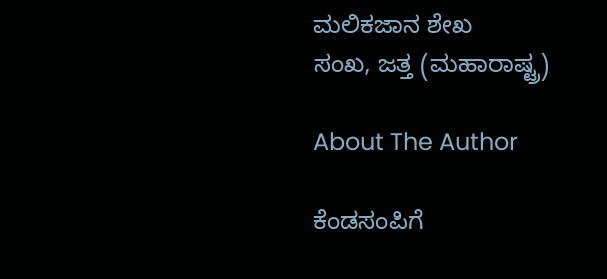ಮಲಿಕಜಾನ ಶೇಖ
ಸಂಖ, ಜತ್ತ (ಮಹಾರಾಷ್ಟ್ರ)

About The Author

ಕೆಂಡಸಂಪಿಗೆ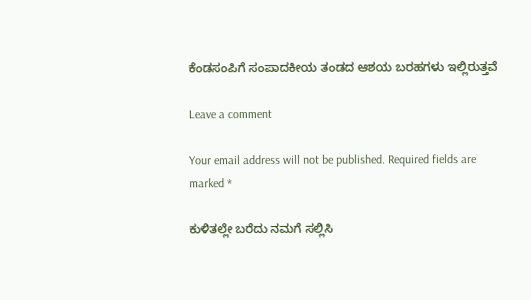ಕೆಂಡಸಂಪಿಗೆ ಸಂಪಾದಕೀಯ ತಂಡದ ಆಶಯ ಬರಹಗಳು ಇಲ್ಲಿರುತ್ತವೆ

Leave a comment

Your email address will not be published. Required fields are marked *

ಕುಳಿತಲ್ಲೇ ಬರೆದು ನಮಗೆ ಸಲ್ಲಿಸಿ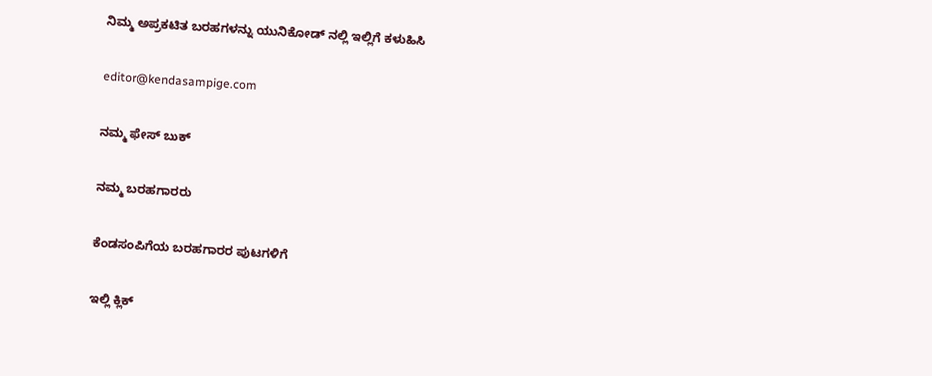ನಿಮ್ಮ ಅಪ್ರಕಟಿತ ಬರಹಗಳನ್ನು ಯುನಿಕೋಡ್ ನಲ್ಲಿ ಇಲ್ಲಿಗೆ ಕಳುಹಿಸಿ

editor@kendasampige.com

ನಮ್ಮ ಫೇಸ್ ಬುಕ್

ನಮ್ಮ ಬರಹಗಾರರು

ಕೆಂಡಸಂಪಿಗೆಯ ಬರಹಗಾರರ ಪುಟಗಳಿಗೆ

ಇಲ್ಲಿ ಕ್ಲಿಕ್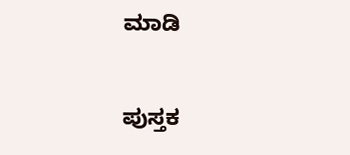ಮಾಡಿ

ಪುಸ್ತಕ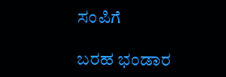ಸಂಪಿಗೆ

ಬರಹ ಭಂಡಾರ